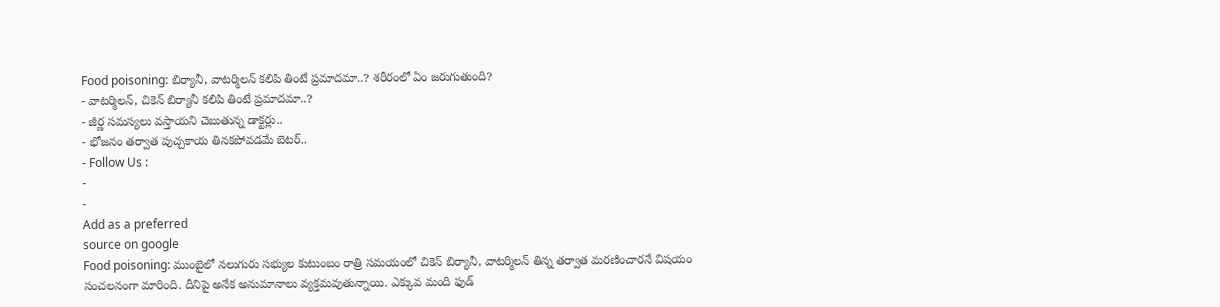Food poisoning: బిర్యానీ, వాటర్మిలన్ కలిపి తింటే ప్రమాదమా..? శరీరంలో ఏం జరుగుతుంది?
- వాటర్మిలన్, చికెన్ బిర్యానీ కలిపి తింటే ప్రమాదమా..?
- జీర్ణ సమస్యలు వస్తాయని చెబుతున్న డాక్టర్లు..
- భోజనం తర్వాత పుచ్చకాయ తినకపోవడమే బెటర్..
- Follow Us :
-
-
Add as a preferred
source on google
Food poisoning: ముంబైలో నలుగురు సభ్యుల కుటుంబం రాత్రి సమయంలో చికెన్ బిర్యానీ, వాటర్మిలన్ తిన్న తర్వాత మరణించారనే విషయం సంచలనంగా మారింది. దీనిపై అనేక అనుమానాలు వ్యక్తమవుతున్నాయి. ఎక్కువ మంది ఫుడ్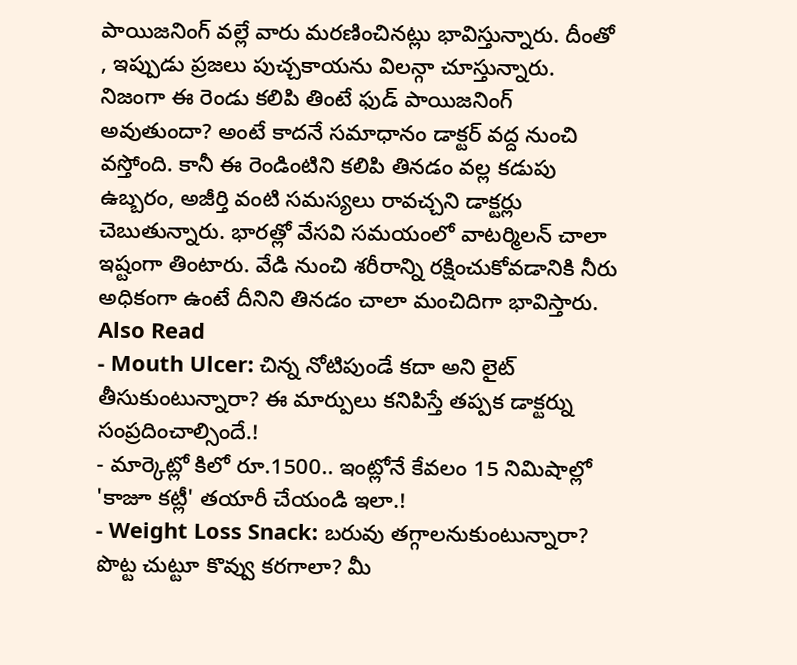పాయిజనింగ్ వల్లే వారు మరణించినట్లు భావిస్తున్నారు. దీంతో , ఇప్పుడు ప్రజలు పుచ్చకాయను విలన్గా చూస్తున్నారు.
నిజంగా ఈ రెండు కలిపి తింటే ఫుడ్ పాయిజనింగ్ అవుతుందా? అంటే కాదనే సమాధానం డాక్టర్ వద్ద నుంచి వస్తోంది. కానీ ఈ రెండింటిని కలిపి తినడం వల్ల కడుపు ఉబ్బరం, అజీర్తి వంటి సమస్యలు రావచ్చని డాక్టర్లు చెబుతున్నారు. భారత్లో వేసవి సమయంలో వాటర్మిలన్ చాలా ఇష్టంగా తింటారు. వేడి నుంచి శరీరాన్ని రక్షించుకోవడానికి నీరు అధికంగా ఉంటే దీనిని తినడం చాలా మంచిదిగా భావిస్తారు.
Also Read
- Mouth Ulcer: చిన్న నోటిపుండే కదా అని లైట్ తీసుకుంటున్నారా? ఈ మార్పులు కనిపిస్తే తప్పక డాక్టర్ను సంప్రదించాల్సిందే.!
- మార్కెట్లో కిలో రూ.1500.. ఇంట్లోనే కేవలం 15 నిమిషాల్లో 'కాజూ కట్లీ' తయారీ చేయండి ఇలా.!
- Weight Loss Snack: బరువు తగ్గాలనుకుంటున్నారా? పొట్ట చుట్టూ కొవ్వు కరగాలా? మీ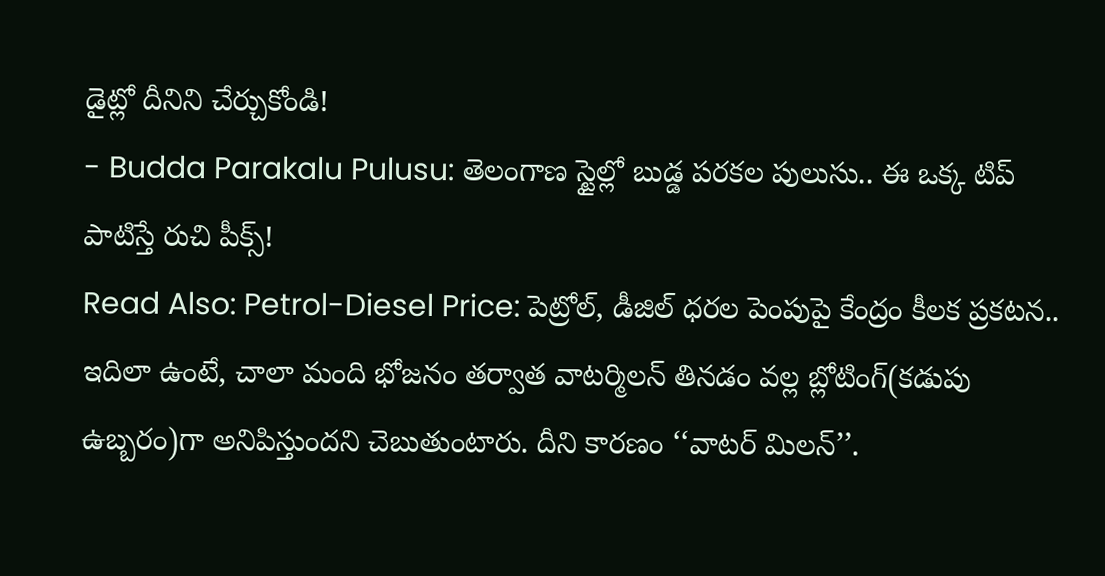డైట్లో దీనిని చేర్చుకోండి!
- Budda Parakalu Pulusu: తెలంగాణ స్టైల్లో బుడ్డ పరకల పులుసు.. ఈ ఒక్క టిప్ పాటిస్తే రుచి పీక్స్!
Read Also: Petrol-Diesel Price: పెట్రోల్, డీజిల్ ధరల పెంపుపై కేంద్రం కీలక ప్రకటన..
ఇదిలా ఉంటే, చాలా మంది భోజనం తర్వాత వాటర్మిలన్ తినడం వల్ల బ్లోటింగ్(కడుపు ఉబ్బరం)గా అనిపిస్తుందని చెబుతుంటారు. దీని కారణం ‘‘వాటర్ మిలన్’’.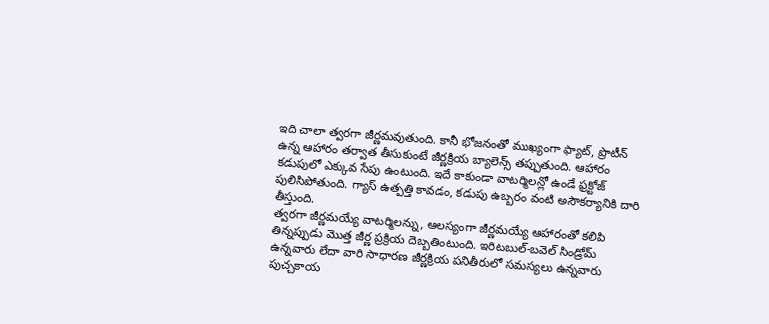ఇది చాలా త్వరగా జీర్ణమవుతుంది. కానీ భోజనంతో ముఖ్యంగా ఫ్యాట్, ప్రొటీన్ ఉన్న ఆహారం తర్వాత తీసుకుంటే జీర్ణక్రియ బ్యాలెన్స్ తప్పుతుంది. ఆహారం కడుపులో ఎక్కువ సేపు ఉంటుంది. ఇదే కాకుండా వాటర్మిలన్లో ఉండే ఫ్రక్టోజ్ పులిసిపోతుంది. గ్యాస్ ఉత్పత్తి కావడం, కడుపు ఉబ్బరం వంటి అసౌకర్యానికి దారి తీస్తుంది.
త్వరగా జీర్ణమయ్యే వాటర్మిలన్ను, ఆలస్యంగా జీర్ణమయ్యే ఆహారంతో కలిపి తిన్నప్పుడు మొత్త జీర్ణ ప్రక్రియ దెబ్బతింటుంది. ఇరిటబుల్-బవెల్ సిండ్రోమ్ ఉన్నవారు లేదా వారి సాధారణ జీర్ణక్రియ పనితీరులో సమస్యలు ఉన్నవారు పుచ్చకాయ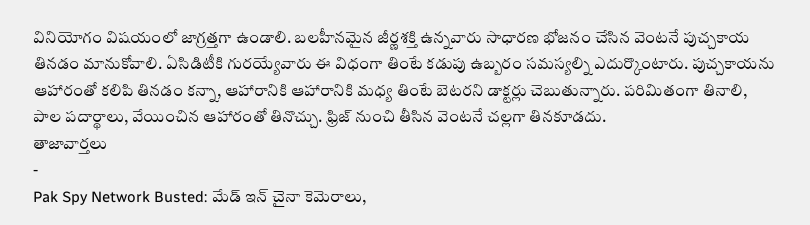వినియోగం విషయంలో జాగ్రత్తగా ఉండాలి. బలహీనమైన జీర్ణశక్తి ఉన్నవారు సాధారణ భోజనం చేసిన వెంటనే పుచ్చకాయ తినడం మానుకోవాలి. ఏసిడిటీకి గురయ్యేవారు ఈ విధంగా తింటే కడుపు ఉబ్బరం సమస్యల్ని ఎదుర్కొంటారు. పుచ్చకాయను ఆహారంతో కలిపి తినడం కన్నా, ఆహారానికి ఆహారానికి మధ్య తింటే బెటరని డాక్టర్లు చెబుతున్నారు. పరిమితంగా తినాలి, పాల పదార్థాలు, వేయించిన ఆహారంతో తినొచ్చు. ఫ్రిజ్ నుంచి తీసిన వెంటనే చల్లగా తినకూడదు.
తాజావార్తలు
-
Pak Spy Network Busted: మేడ్ ఇన్ చైనా కెమెరాలు,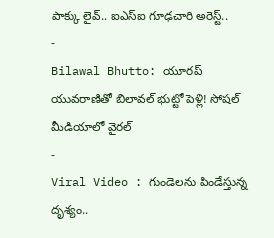పాక్కు లైవ్.. ఐఎస్ఐ గూఢచారి అరెస్ట్..
-
Bilawal Bhutto: యూరప్ యువరాణితో బిలావల్ భుట్టో పెళ్లి! సోషల్ మీడియాలో వైరల్
-
Viral Video : గుండెలను పిండేస్తున్న దృశ్యం..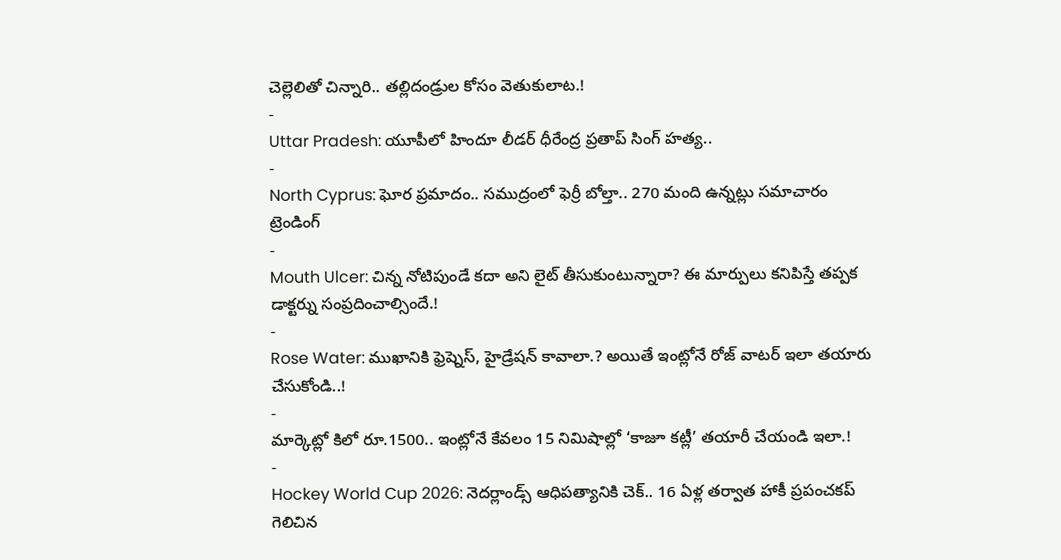చెల్లెలితో చిన్నారి.. తల్లిదండ్రుల కోసం వెతుకులాట.!
-
Uttar Pradesh: యూపీలో హిందూ లీడర్ ధీరేంద్ర ప్రతాప్ సింగ్ హత్య..
-
North Cyprus: ఘోర ప్రమాదం.. సముద్రంలో ఫెర్రీ బోల్తా.. 270 మంది ఉన్నట్లు సమాచారం
ట్రెండింగ్
-
Mouth Ulcer: చిన్న నోటిపుండే కదా అని లైట్ తీసుకుంటున్నారా? ఈ మార్పులు కనిపిస్తే తప్పక డాక్టర్ను సంప్రదించాల్సిందే.!
-
Rose Water: ముఖానికి ఫ్రెష్నెస్, హైడ్రేషన్ కావాలా.? అయితే ఇంట్లోనే రోజ్ వాటర్ ఇలా తయారు చేసుకోండి..!
-
మార్కెట్లో కిలో రూ.1500.. ఇంట్లోనే కేవలం 15 నిమిషాల్లో ‘కాజూ కట్లీ’ తయారీ చేయండి ఇలా.!
-
Hockey World Cup 2026: నెదర్లాండ్స్ ఆధిపత్యానికి చెక్.. 16 ఏళ్ల తర్వాత హాకీ ప్రపంచకప్ గెలిచిన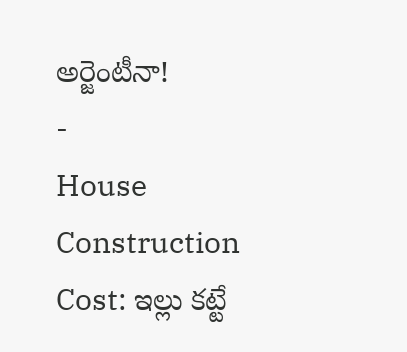అర్జెంటీనా!
-
House Construction Cost: ఇల్లు కట్టే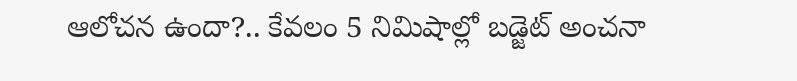ఆలోచన ఉందా?.. కేవలం 5 నిమిషాల్లో బడ్జెట్ అంచనా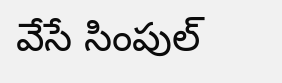వేసే సింపుల్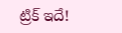ట్రిక్ ఇదే!